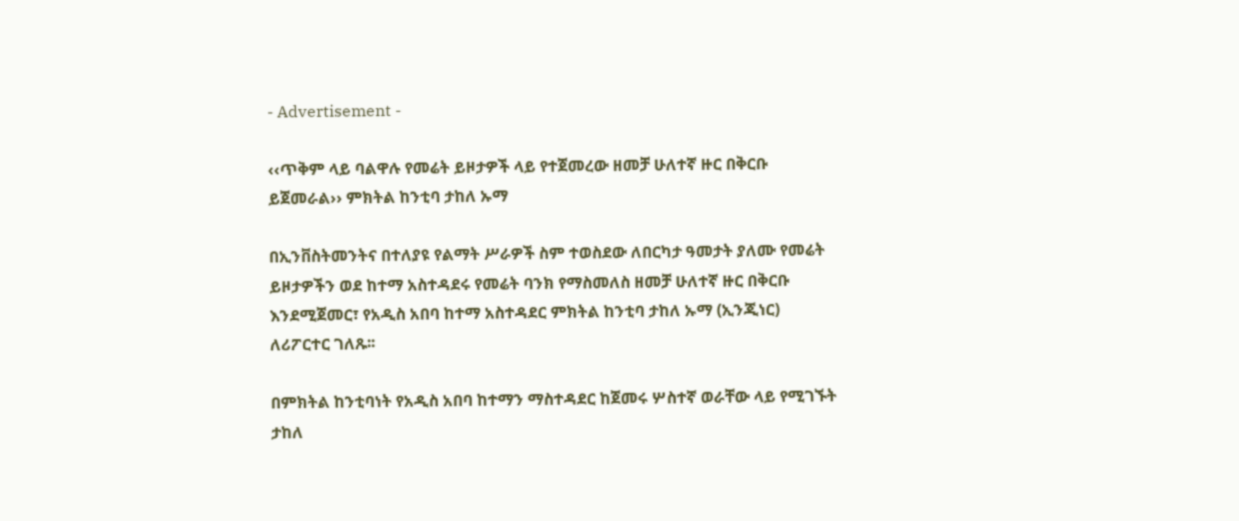- Advertisement -

‹‹ጥቅም ላይ ባልዋሉ የመሬት ይዞታዎች ላይ የተጀመረው ዘመቻ ሁለተኛ ዙር በቅርቡ ይጀመራል›› ምክትል ከንቲባ ታከለ ኡማ

በኢንቨስትመንትና በተለያዩ የልማት ሥራዎች ስም ተወስደው ለበርካታ ዓመታት ያለሙ የመሬት ይዞታዎችን ወደ ከተማ አስተዳደሩ የመሬት ባንክ የማስመለስ ዘመቻ ሁለተኛ ዙር በቅርቡ እንደሚጀመር፣ የአዲስ አበባ ከተማ አስተዳደር ምክትል ከንቲባ ታከለ ኡማ (ኢንጂነር) ለሪፖርተር ገለጹ፡፡

በምክትል ከንቲባነት የአዲስ አበባ ከተማን ማስተዳደር ከጀመሩ ሦስተኛ ወራቸው ላይ የሚገኙት ታከለ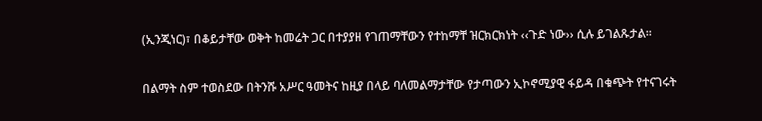(ኢንጂነር)፣ በቆይታቸው ወቅት ከመሬት ጋር በተያያዘ የገጠማቸውን የተከማቸ ዝርክርክነት ‹‹ጉድ ነው›› ሲሉ ይገልጹታል፡፡

በልማት ስም ተወስደው በትንሹ አሥር ዓመትና ከዚያ በላይ ባለመልማታቸው የታጣውን ኢኮኖሚያዊ ፋይዳ በቁጭት የተናገሩት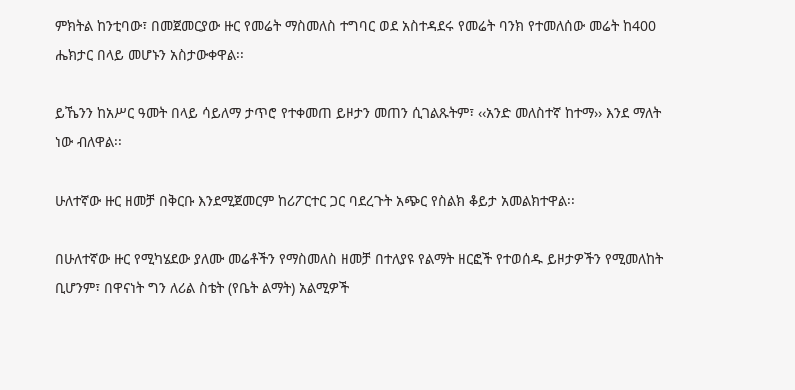ምክትል ከንቲባው፣ በመጀመርያው ዙር የመሬት ማስመለስ ተግባር ወደ አስተዳደሩ የመሬት ባንክ የተመለሰው መሬት ከ400 ሔክታር በላይ መሆኑን አስታውቀዋል፡፡

ይኼንን ከአሥር ዓመት በላይ ሳይለማ ታጥሮ የተቀመጠ ይዞታን መጠን ሲገልጹትም፣ ‹‹አንድ መለስተኛ ከተማ›› እንደ ማለት ነው ብለዋል፡፡

ሁለተኛው ዙር ዘመቻ በቅርቡ እንደሚጀመርም ከሪፖርተር ጋር ባደረጉት አጭር የስልክ ቆይታ አመልክተዋል፡፡

በሁለተኛው ዙር የሚካሄደው ያለሙ መሬቶችን የማስመለስ ዘመቻ በተለያዩ የልማት ዘርፎች የተወሰዱ ይዞታዎችን የሚመለከት ቢሆንም፣ በዋናነት ግን ለሪል ስቴት (የቤት ልማት) አልሚዎች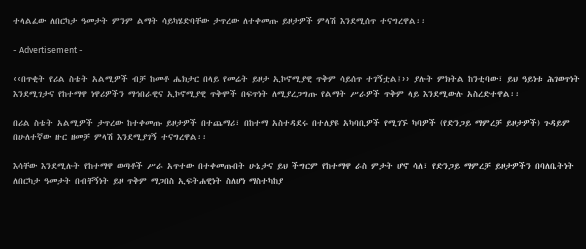ተላልፈው ለበርካታ ዓመታት ምንም ልማት ሳይካሄድባቸው ታጥረው ለተቀመጡ ይዞታዎች ምላሽ እንደሚሰጥ ተናግረዋል፡፡

- Advertisement -

‹‹በጥቂት የሪል ስቴት አልሚዎች ብቻ ከመቶ ሔክታር በላይ የመሬት ይዞታ ኢኮኖሚያዊ ጥቅም ሳይሰጥ ተገኝቷል፤›› ያሉት ምክትል ከንቲባው፣ ይህ ዓይነቱ ሕገወጥነት እንደሚገታና የከተማዋ ነዋሪዎችን ማኅበራዊና ኢኮኖሚያዊ ጥቅሞች በፍጥነት ለሚያረጋግጡ የልማት ሥራዎች ጥቅም ላይ እንደሚውሉ አስረድተዋል፡፡

በሪል ስቴት አልሚዎች ታጥረው ከተቀመጡ ይዞታዎች በተጨማሪ፣ በከተማ አስተዳደሩ በተለያዩ አካባቢዎች የሚገኙ ካባዎች (የድንጋይ ማምረቻ ይዞታዎች) ጉዳይም በሁለተኛው ዙር ዘመቻ ምላሽ እንደሚያገኝ ተናግረዋል፡፡

እሳቸው እንደሚሉት የከተማዋ ወጣቶች ሥራ አጥተው በተቀመጡበት ሁኔታና ይህ ችግርም የከተማዋ ራስ ምታት ሆኖ ሳለ፣ የድንጋይ ማምረቻ ይዞታዎችን በባለቤትነት ለበርካታ ዓመታት በብቸኝነት ይዞ ጥቅም ማጋበስ ኢፍትሐዊነት ስለሆነ ማስተካከያ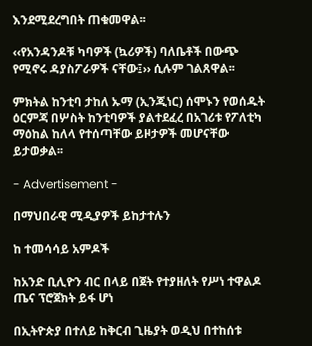እንደሚደረግበት ጠቁመዋል፡፡

‹‹የአንዳንዶቹ ካባዎች (ኳሪዎች) ባለቤቶች በውጭ የሚኖሩ ዳያስፖራዎች ናቸው፤›› ሲሉም ገልጸዋል፡፡

ምክትል ከንቲባ ታከለ ኡማ (ኢንጂነር) ሰሞኑን የወሰዱት ዕርምጃ በሦስት ከንቲባዎች ያልተደፈረ በአገሪቱ የፖለቲካ ማዕከል ከለላ የተሰጣቸው ይዞታዎች መሆናቸው ይታወቃል፡፡

- Advertisement -

በማህበራዊ ሚዲያዎች ይከታተሉን

ከ ተመሳሳይ አምዶች

ከአንድ ቢሊዮን ብር በላይ በጀት የተያዘለት የሥነ ተዋልዶ ጤና ፕሮጀክት ይፋ ሆነ

በኢትዮጵያ በተለይ ከቅርብ ጊዜያት ወዲህ በተከሰቱ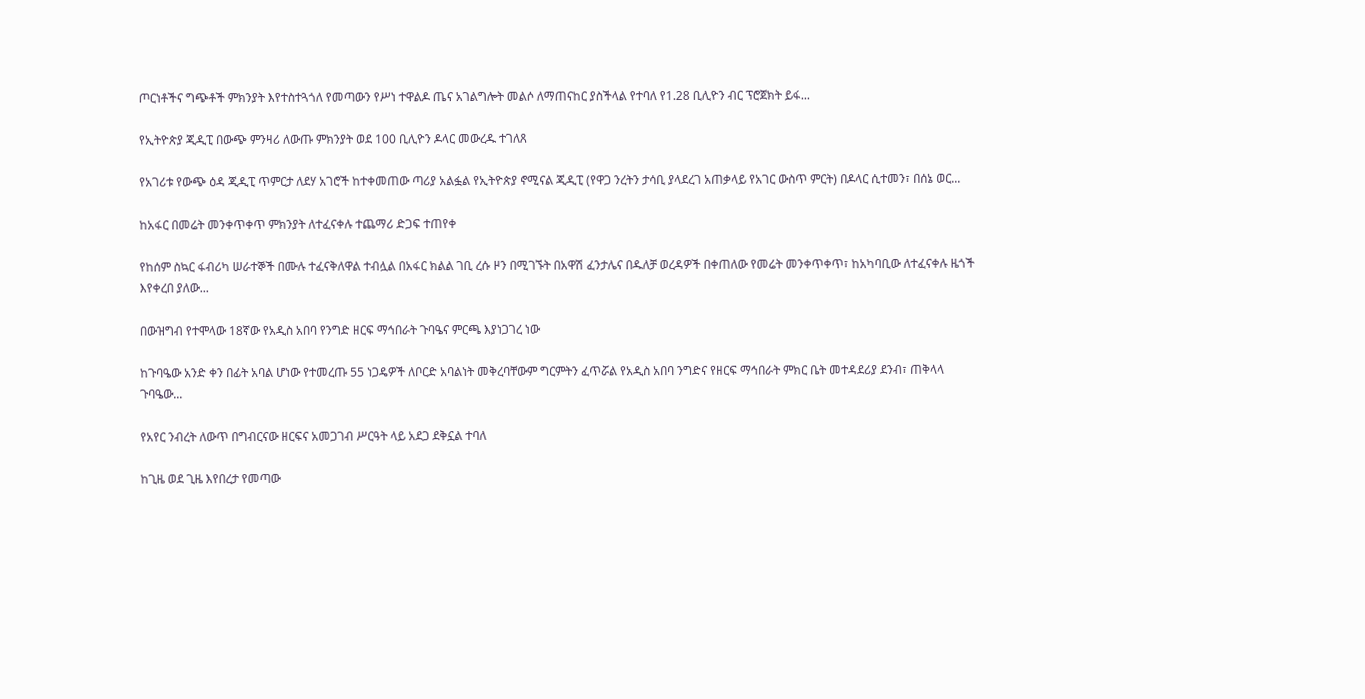ጦርነቶችና ግጭቶች ምክንያት እየተስተጓጎለ የመጣውን የሥነ ተዋልዶ ጤና አገልግሎት መልሶ ለማጠናከር ያስችላል የተባለ የ1.28 ቢሊዮን ብር ፕሮጀክት ይፋ...

የኢትዮጵያ ጂዲፒ በውጭ ምንዛሪ ለውጡ ምክንያት ወደ 100 ቢሊዮን ዶላር መውረዱ ተገለጸ

የአገሪቱ የውጭ ዕዳ ጂዲፒ ጥምርታ ለደሃ አገሮች ከተቀመጠው ጣሪያ አልፏል የኢትዮጵያ ኖሚናል ጂዲፒ (የዋጋ ንረትን ታሳቢ ያላደረገ አጠቃላይ የአገር ውስጥ ምርት) በዶላር ሲተመን፣ በሰኔ ወር...

ከአፋር በመሬት መንቀጥቀጥ ምክንያት ለተፈናቀሉ ተጨማሪ ድጋፍ ተጠየቀ

የከሰም ስኳር ፋብሪካ ሠራተኞች በሙሉ ተፈናቅለዋል ተብሏል በአፋር ክልል ገቢ ረሱ ዞን በሚገኙት በአዋሽ ፈንታሌና በዱለቻ ወረዳዎች በቀጠለው የመሬት መንቀጥቀጥ፣ ከአካባቢው ለተፈናቀሉ ዜጎች እየቀረበ ያለው...

በውዝግብ የተሞላው 18ኛው የአዲስ አበባ የንግድ ዘርፍ ማኅበራት ጉባዔና ምርጫ እያነጋገረ ነው

ከጉባዔው አንድ ቀን በፊት አባል ሆነው የተመረጡ 55 ነጋዴዎች ለቦርድ አባልነት መቅረባቸውም ግርምትን ፈጥሯል የአዲስ አበባ ንግድና የዘርፍ ማኅበራት ምክር ቤት መተዳደሪያ ደንብ፣ ጠቅላላ ጉባዔው...

የአየር ንብረት ለውጥ በግብርናው ዘርፍና አመጋገብ ሥርዓት ላይ አደጋ ደቅኗል ተባለ

ከጊዜ ወደ ጊዜ እየበረታ የመጣው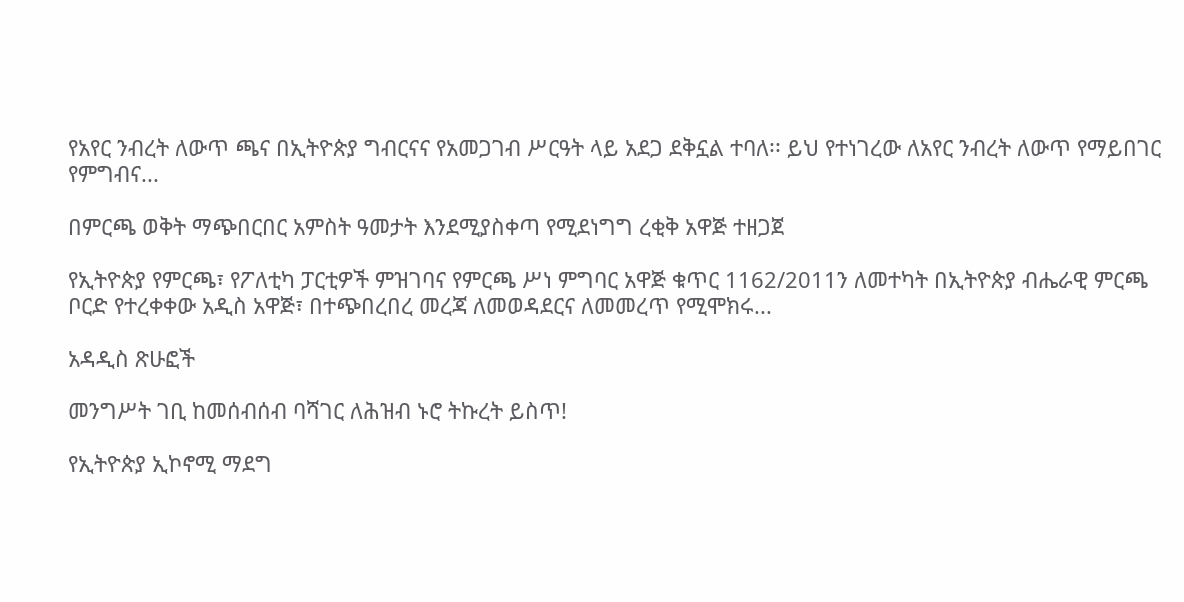የአየር ንብረት ለውጥ ጫና በኢትዮጵያ ግብርናና የአመጋገብ ሥርዓት ላይ አደጋ ደቅኗል ተባለ፡፡ ይህ የተነገረው ለአየር ንብረት ለውጥ የማይበገር የምግብና...

በምርጫ ወቅት ማጭበርበር አምስት ዓመታት እንደሚያስቀጣ የሚደነግግ ረቂቅ አዋጅ ተዘጋጀ

የኢትዮጵያ የምርጫ፣ የፖለቲካ ፓርቲዎች ምዝገባና የምርጫ ሥነ ምግባር አዋጅ ቁጥር 1162/2011ን ለመተካት በኢትዮጵያ ብሔራዊ ምርጫ ቦርድ የተረቀቀው አዲስ አዋጅ፣ በተጭበረበረ መረጃ ለመወዳደርና ለመመረጥ የሚሞክሩ...

አዳዲስ ጽሁፎች

መንግሥት ገቢ ከመሰብሰብ ባሻገር ለሕዝብ ኑሮ ትኩረት ይስጥ!

የኢትዮጵያ ኢኮኖሚ ማደግ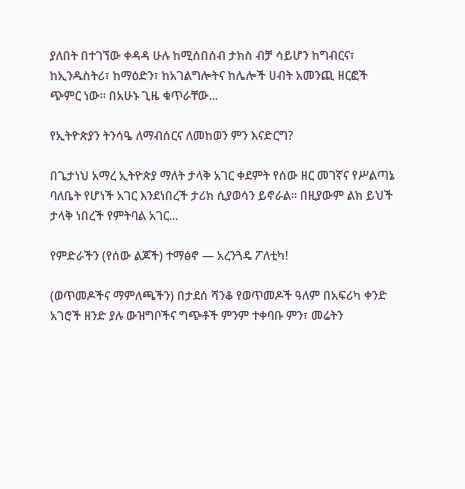ያለበት በተገኘው ቀዳዳ ሁሉ ከሚሰበሰብ ታክስ ብቻ ሳይሆን ከግብርና፣ ከኢንዱስትሪ፣ ከማዕድን፣ ከአገልግሎትና ከሌሎች ሀብት አመንጪ ዘርፎች ጭምር ነው፡፡ በአሁኑ ጊዜ ቁጥራቸው...

የኢትዮጵያን ትንሳዔ ለማብሰርና ለመከወን ምን እናድርግ?

በጌታነህ አማረ ኢትዮጵያ ማለት ታላቅ አገር ቀደምት የሰው ዘር መገኛና የሥልጣኔ ባለቤት የሆነች አገር እንደነበረች ታሪክ ሲያወሳን ይኖራል። በዚያውም ልክ ይህች ታላቅ ነበረች የምትባል አገር...

የምድራችን (የሰው ልጆች) ተማፅኖ — አረንጓዴ ፖለቲካ!

(ወጥመዶችና ማምለጫችን) በታደሰ ሻንቆ የወጥመዶች ዓለም በአፍሪካ ቀንድ አገሮች ዘንድ ያሉ ውዝግቦችና ግጭቶች ምንም ተቀባቡ ምን፣ መሬትን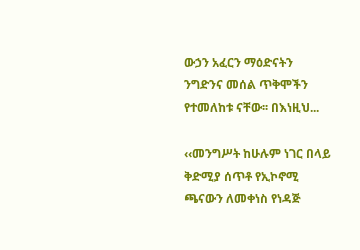ውኃን አፈርን ማዕድናትን ንግድንና መሰል ጥቅሞችን የተመለከቱ ናቸው፡፡ በእነዚህ...

‹‹መንግሥት ከሁሉም ነገር በላይ ቅድሚያ ሰጥቶ የኢኮኖሚ ጫናውን ለመቀነስ የነዳጅ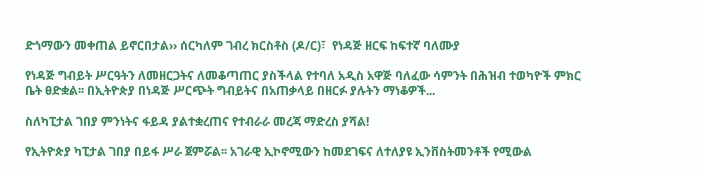ድጎማውን መቀጠል ይኖርበታል›› ሰርካለም ገብረ ክርስቶስ (ዶ/ር)፣  የነዳጅ ዘርፍ ከፍተኛ ባለሙያ

የነዳጅ ግብይት ሥርዓትን ለመዘርጋትና ለመቆጣጠር ያስችላል የተባለ አዲስ አዋጅ ባለፈው ሳምንት በሕዝብ ተወካዮች ምክር ቤት ፀድቋል፡፡ በኢትዮጵያ በነዳጅ ሥርጭት ግብይትና በአጠቃላይ በዘርፉ ያሉትን ማነቆዎች...

ስለካፒታል ገበያ ምንነትና ፋይዳ ያልተቋረጠና የተብራራ መረጃ ማድረስ ያሻል!

የኢትዮጵያ ካፒታል ገበያ በይፋ ሥራ ጀምሯል፡፡ አገራዊ ኢኮኖሚውን ከመደገፍና ለተለያዩ ኢንቨስትመንቶች የሚውል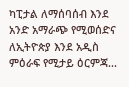ካፒታል ለማሰባሰብ እንደ አንድ አማራጭ የሚወሰድና ለኢትዮጵያ እንደ አዲስ ምዕራፍ የሚታይ ዕርምጃ...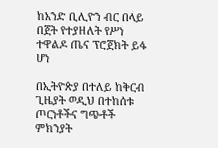ከአንድ ቢሊዮን ብር በላይ በጀት የተያዘለት የሥነ ተዋልዶ ጤና ፕሮጀክት ይፋ ሆነ

በኢትዮጵያ በተለይ ከቅርብ ጊዜያት ወዲህ በተከሰቱ ጦርነቶችና ግጭቶች ምክንያት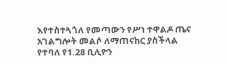እየተስተጓጎለ የመጣውን የሥነ ተዋልዶ ጤና አገልግሎት መልሶ ለማጠናከር ያስችላል የተባለ የ1.28 ቢሊዮን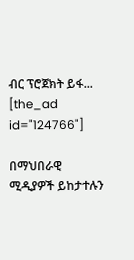ብር ፕሮጀክት ይፋ...
[the_ad id="124766"]

በማህበራዊ ሚዲያዎች ይከታተሉን